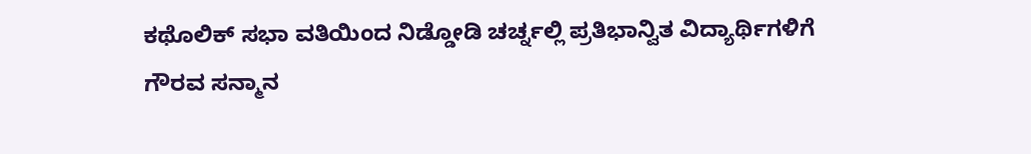ಕಥೊಲಿಕ್ ಸಭಾ ವತಿಯಿಂದ ನಿಡ್ಡೋಡಿ ಚರ್ಚ್ನಲ್ಲಿ ಪ್ರತಿಭಾನ್ವಿತ ವಿದ್ಯಾರ್ಥಿಗಳಿಗೆ ಗೌರವ ಸನ್ಮಾನ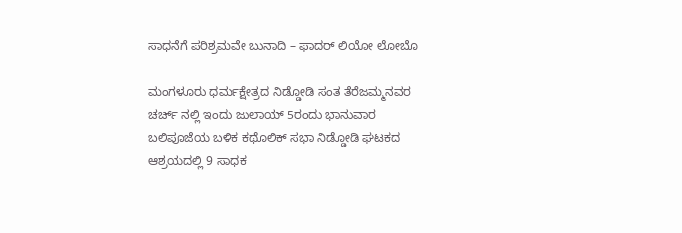ಸಾಧನೆಗೆ ಪರಿಶ್ರಮವೇ ಬುನಾದಿ – ಫಾದರ್ ಲಿಯೋ ಲೋಬೊ

ಮಂಗಳೂರು ಧರ್ಮಕ್ಷೇತ್ರದ ನಿಡ್ಡೋಡಿ ಸಂತ ತೆರೆಜಮ್ಮನವರ ಚರ್ಚ್ ನಲ್ಲಿ ಇಂದು ಜುಲಾಯ್ 5ರಂದು ಭಾನುವಾರ ಬಲಿಪೂಜೆಯ ಬಳಿಕ ಕಥೊಲಿಕ್ ಸಭಾ ನಿಡ್ಡೋಡಿ ಘಟಕದ ಆಶ್ರಯದಲ್ಲಿ 9 ಸಾಧಕ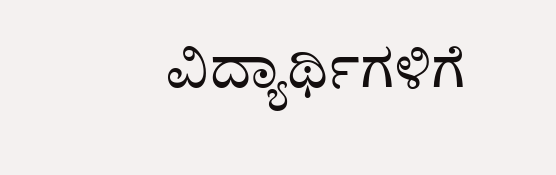ವಿದ್ಯಾರ್ಥಿಗಳಿಗೆ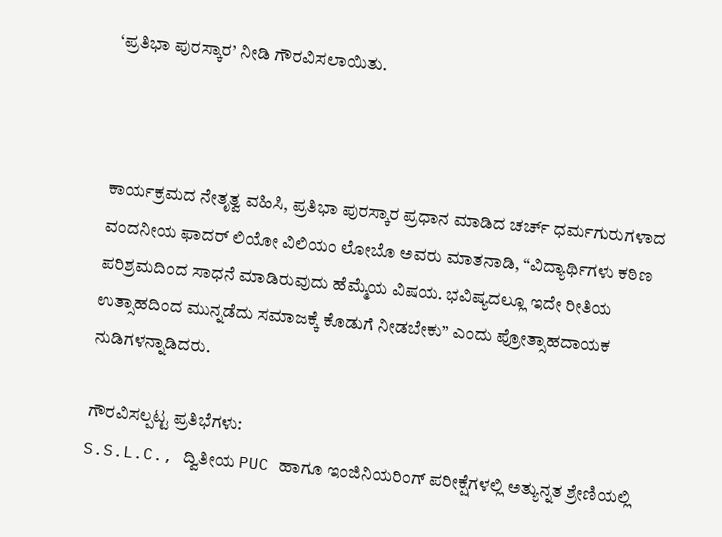‘ಪ್ರತಿಭಾ ಪುರಸ್ಕಾರ’ ನೀಡಿ ಗೌರವಿಸಲಾಯಿತು.



ಕಾರ್ಯಕ್ರಮದ ನೇತೃತ್ವ ವಹಿಸಿ, ಪ್ರತಿಭಾ ಪುರಸ್ಕಾರ ಪ್ರಧಾನ ಮಾಡಿದ ಚರ್ಚ್ ಧರ್ಮಗುರುಗಳಾದ ವಂದನೀಯ ಫಾದರ್ ಲಿಯೋ ವಿಲಿಯಂ ಲೋಬೊ ಅವರು ಮಾತನಾಡಿ, “ವಿದ್ಯಾರ್ಥಿಗಳು ಕಠಿಣ ಪರಿಶ್ರಮದಿಂದ ಸಾಧನೆ ಮಾಡಿರುವುದು ಹೆಮ್ಮೆಯ ವಿಷಯ. ಭವಿಷ್ಯದಲ್ಲೂ ಇದೇ ರೀತಿಯ ಉತ್ಸಾಹದಿಂದ ಮುನ್ನಡೆದು ಸಮಾಜಕ್ಕೆ ಕೊಡುಗೆ ನೀಡಬೇಕು” ಎಂದು ಪ್ರೋತ್ಸಾಹದಾಯಕ ನುಡಿಗಳನ್ನಾಡಿದರು.

ಗೌರವಿಸಲ್ಪಟ್ಟ ಪ್ರತಿಭೆಗಳು:
S.S.L.C., ದ್ವಿತೀಯ PUC ಹಾಗೂ ಇಂಜಿನಿಯರಿಂಗ್ ಪರೀಕ್ಷೆಗಳಲ್ಲಿ ಅತ್ಯುನ್ನತ ಶ್ರೇಣಿಯಲ್ಲಿ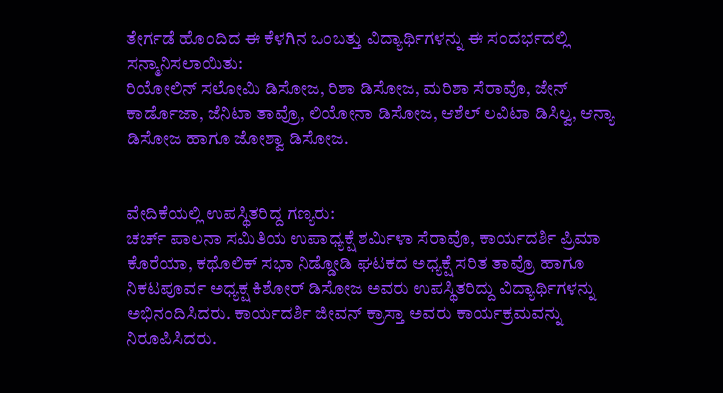ತೇರ್ಗಡೆ ಹೊಂದಿದ ಈ ಕೆಳಗಿನ ಒಂಬತ್ತು ವಿದ್ಯಾರ್ಥಿಗಳನ್ನು ಈ ಸಂದರ್ಭದಲ್ಲಿ ಸನ್ಮಾನಿಸಲಾಯಿತು:
ರಿಯೋಲಿನ್ ಸಲೋಮಿ ಡಿಸೋಜ, ರಿಶಾ ಡಿಸೋಜ, ಮರಿಶಾ ಸೆರಾವೊ, ಜೇನ್ ಕಾರ್ಡೊಜಾ, ಜೆನಿಟಾ ತಾವ್ರೊ, ಲಿಯೋನಾ ಡಿಸೋಜ, ಆಶೆಲ್ ಲವಿಟಾ ಡಿಸಿಲ್ವ, ಆನ್ಯಾ ಡಿಸೋಜ ಹಾಗೂ ಜೋಶ್ವಾ ಡಿಸೋಜ.


ವೇದಿಕೆಯಲ್ಲಿ ಉಪಸ್ಥಿತರಿದ್ದ ಗಣ್ಯರು:
ಚರ್ಚ್ ಪಾಲನಾ ಸಮಿತಿಯ ಉಪಾಧ್ಯಕ್ಷೆ ಶರ್ಮಿಳಾ ಸೆರಾವೊ, ಕಾರ್ಯದರ್ಶಿ ಪ್ರಿಮಾ ಕೊರೆಯಾ, ಕಥೊಲಿಕ್ ಸಭಾ ನಿಡ್ಡೋಡಿ ಘಟಕದ ಅಧ್ಯಕ್ಷೆ ಸರಿತ ತಾವ್ರೊ ಹಾಗೂ ನಿಕಟಪೂರ್ವ ಅಧ್ಯಕ್ಷ ಕಿಶೋರ್ ಡಿಸೋಜ ಅವರು ಉಪಸ್ಥಿತರಿದ್ದು ವಿದ್ಯಾರ್ಥಿಗಳನ್ನು ಅಭಿನಂದಿಸಿದರು. ಕಾರ್ಯದರ್ಶಿ ಜೀವನ್ ಕ್ರಾಸ್ತಾ ಅವರು ಕಾರ್ಯಕ್ರಮವನ್ನು ನಿರೂಪಿಸಿದರು.